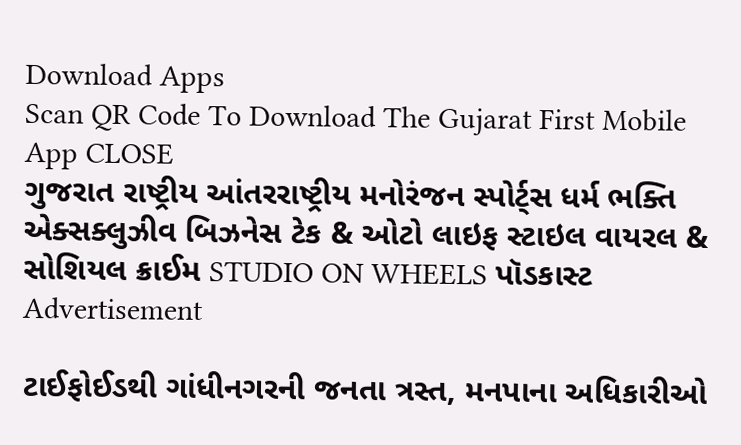Download Apps
Scan QR Code To Download The Gujarat First Mobile App CLOSE
ગુજરાત રાષ્ટ્રીય આંતરરાષ્ટ્રીય મનોરંજન સ્પોર્ટ્સ ધર્મ ભક્તિ એક્સક્લુઝીવ બિઝનેસ ટેક & ઓટો લાઇફ સ્ટાઇલ વાયરલ & સોશિયલ ક્રાઈમ STUDIO ON WHEELS પૉડકાસ્ટ
Advertisement

ટાઈફોઈડથી ગાંધીનગરની જનતા ત્રસ્ત, મનપાના અધિકારીઓ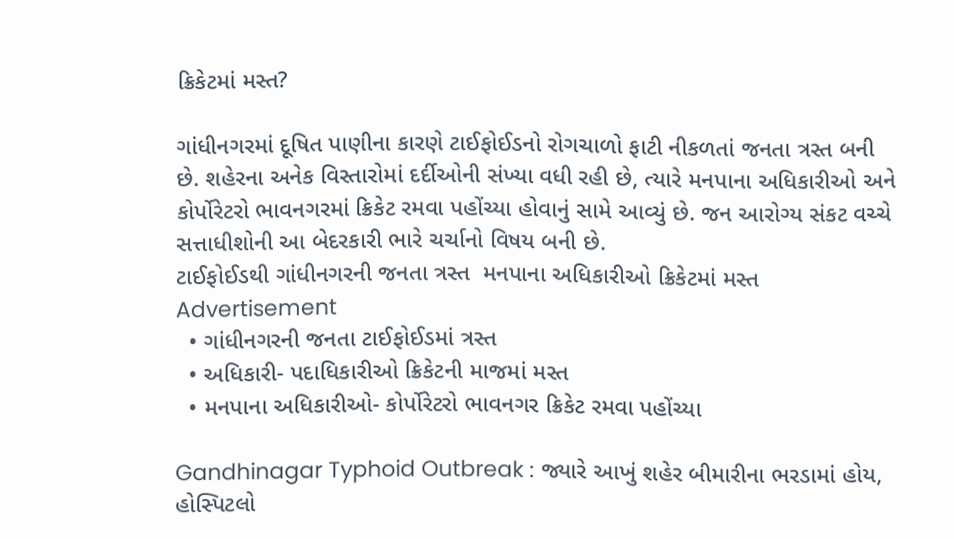ક્રિકેટમાં મસ્ત?

ગાંધીનગરમાં દૂષિત પાણીના કારણે ટાઈફોઈડનો રોગચાળો ફાટી નીકળતાં જનતા ત્રસ્ત બની છે. શહેરના અનેક વિસ્તારોમાં દર્દીઓની સંખ્યા વધી રહી છે, ત્યારે મનપાના અધિકારીઓ અને કોર્પોરેટરો ભાવનગરમાં ક્રિકેટ રમવા પહોંચ્યા હોવાનું સામે આવ્યું છે. જન આરોગ્ય સંકટ વચ્ચે સત્તાધીશોની આ બેદરકારી ભારે ચર્ચાનો વિષય બની છે.
ટાઈફોઈડથી ગાંધીનગરની જનતા ત્રસ્ત  મનપાના અધિકારીઓ ક્રિકેટમાં મસ્ત
Advertisement
  • ગાંધીનગરની જનતા ટાઈફોઈડમાં ત્રસ્ત
  • અધિકારી- પદાધિકારીઓ ક્રિકેટની માજમાં મસ્ત
  • મનપાના અધિકારીઓ- કોર્પોરેટરો ભાવનગર ક્રિકેટ રમવા પહોંચ્યા

Gandhinagar Typhoid Outbreak : જ્યારે આખું શહેર બીમારીના ભરડામાં હોય, હોસ્પિટલો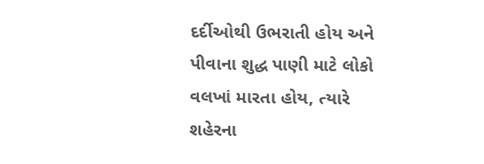દર્દીઓથી ઉભરાતી હોય અને પીવાના શુદ્ધ પાણી માટે લોકો વલખાં મારતા હોય, ત્યારે શહેરના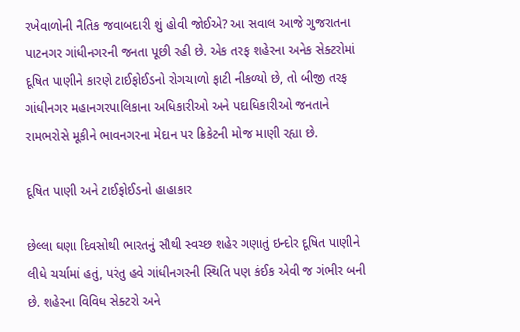રખેવાળોની નૈતિક જવાબદારી શું હોવી જોઈએ? આ સવાલ આજે ગુજરાતના પાટનગર ગાંધીનગરની જનતા પૂછી રહી છે. એક તરફ શહેરના અનેક સેક્ટરોમાં દૂષિત પાણીને કારણે ટાઈફોઈડનો રોગચાળો ફાટી નીકળ્યો છે, તો બીજી તરફ ગાંધીનગર મહાનગરપાલિકાના અધિકારીઓ અને પદાધિકારીઓ જનતાને રામભરોસે મૂકીને ભાવનગરના મેદાન પર ક્રિકેટની મોજ માણી રહ્યા છે.

દૂષિત પાણી અને ટાઈફોઈડનો હાહાકાર

છેલ્લા ઘણા દિવસોથી ભારતનું સૌથી સ્વચ્છ શહેર ગણાતું ઇન્દોર દૂષિત પાણીને લીધે ચર્ચામાં હતું, પરંતુ હવે ગાંધીનગરની સ્થિતિ પણ કંઈક એવી જ ગંભીર બની છે. શહેરના વિવિધ સેક્ટરો અને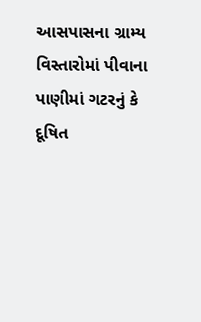આસપાસના ગ્રામ્ય વિસ્તારોમાં પીવાના પાણીમાં ગટરનું કે દૂષિત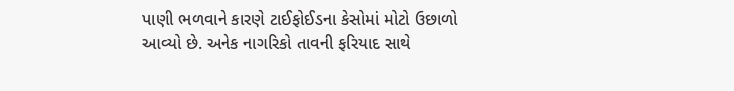પાણી ભળવાને કારણે ટાઈફોઈડના કેસોમાં મોટો ઉછાળો આવ્યો છે. અનેક નાગરિકો તાવની ફરિયાદ સાથે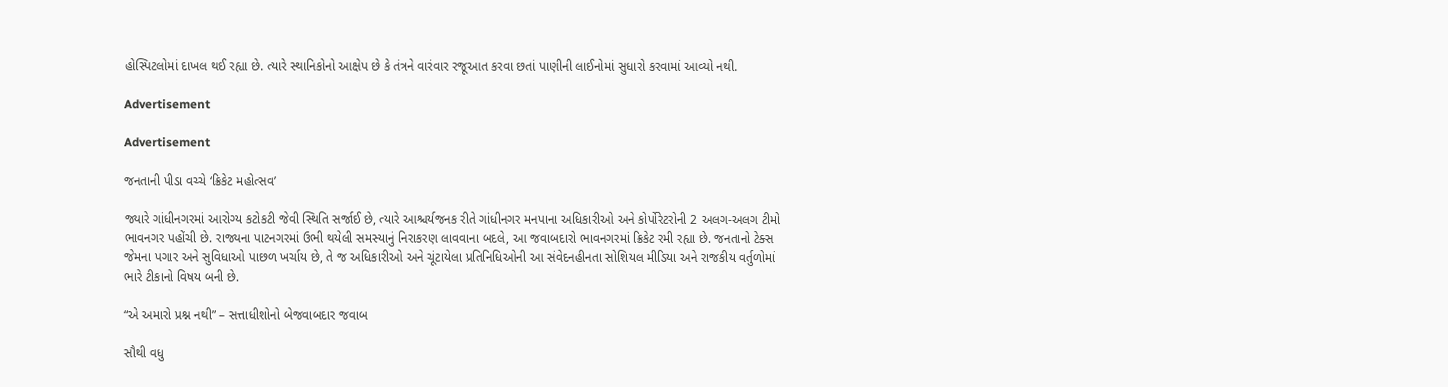હોસ્પિટલોમાં દાખલ થઈ રહ્યા છે. ત્યારે સ્થાનિકોનો આક્ષેપ છે કે તંત્રને વારંવાર રજૂઆત કરવા છતાં પાણીની લાઈનોમાં સુધારો કરવામાં આવ્યો નથી.

Advertisement

Advertisement

જનતાની પીડા વચ્ચે ‘ક્રિકેટ મહોત્સવ’

જ્યારે ગાંધીનગરમાં આરોગ્ય કટોકટી જેવી સ્થિતિ સર્જાઈ છે, ત્યારે આશ્ચર્યજનક રીતે ગાંધીનગર મનપાના અધિકારીઓ અને કોર્પોરેટરોની 2 અલગ-અલગ ટીમો ભાવનગર પહોંચી છે. રાજ્યના પાટનગરમાં ઉભી થયેલી સમસ્યાનું નિરાકરણ લાવવાના બદલે, આ જવાબદારો ભાવનગરમાં ક્રિકેટ રમી રહ્યા છે. જનતાનો ટેક્સ જેમના પગાર અને સુવિધાઓ પાછળ ખર્ચાય છે, તે જ અધિકારીઓ અને ચૂંટાયેલા પ્રતિનિધિઓની આ સંવેદનહીનતા સોશિયલ મીડિયા અને રાજકીય વર્તુળોમાં ભારે ટીકાનો વિષય બની છે.

“એ અમારો પ્રશ્ન નથી” – સત્તાધીશોનો બેજવાબદાર જવાબ

સૌથી વધુ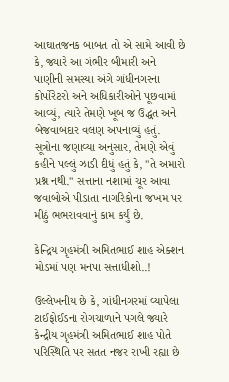આઘાતજનક બાબત તો એ સામે આવી છે કે, જ્યારે આ ગંભીર બીમારી અને પાણીની સમસ્યા અંગે ગાંધીનગરના કોર્પોરેટરો અને અધિકારીઓને પૂછવામાં આવ્યું, ત્યારે તેમણે ખૂબ જ ઉદ્ધત અને બેજવાબદાર વલણ અપનાવ્યું હતું. સૂત્રોના જણાવ્યા અનુસાર, તેમણે એવું કહીને પલ્લું ઝાડી દીધું હતું કે, "તે અમારો પ્રશ્ન નથી." સત્તાના નશામાં ચૂર આવા જવાબોએ પીડાતા નાગરિકોના જખમ પર મીઠું ભભરાવવાનું કામ કર્યું છે.

કેન્દ્રિય ગૃહમંત્રી અમિતભાઈ શાહ એક્શન મોડમાં પણ મનપા સત્તાધીશો..!

ઉલ્લેખનીય છે કે, ગાંધીનગરમાં વ્યાપેલા ટાઈફોઈડના રોગચાળાને પગલે જ્યારે કેન્દ્રીય ગૃહમંત્રી અમિતભાઈ શાહ પોતે પરિસ્થિતિ પર સતત નજર રાખી રહ્યા છે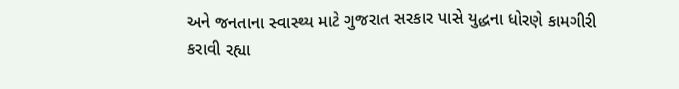અને જનતાના સ્વાસ્થ્ય માટે ગુજરાત સરકાર પાસે યુદ્ધના ધોરણે કામગીરી કરાવી રહ્યા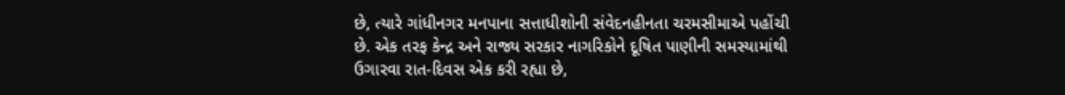છે, ત્યારે ગાંધીનગર મનપાના સત્તાધીશોની સંવેદનહીનતા ચરમસીમાએ પહોંચી છે. એક તરફ કેન્દ્ર અને રાજ્ય સરકાર નાગરિકોને દૂષિત પાણીની સમસ્યામાંથી ઉગારવા રાત-દિવસ એક કરી રહ્યા છે,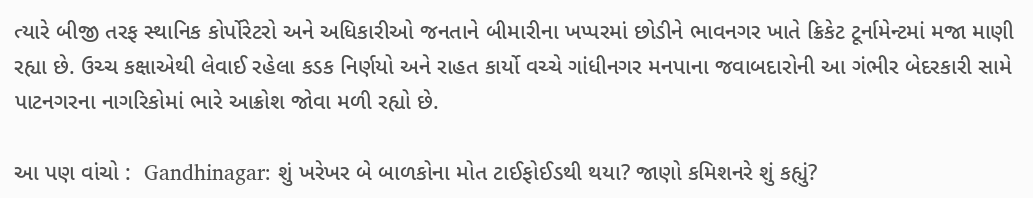ત્યારે બીજી તરફ સ્થાનિક કોર્પોરેટરો અને અધિકારીઓ જનતાને બીમારીના ખપ્પરમાં છોડીને ભાવનગર ખાતે ક્રિકેટ ટૂર્નામેન્ટમાં મજા માણી રહ્યા છે. ઉચ્ચ કક્ષાએથી લેવાઈ રહેલા કડક નિર્ણયો અને રાહત કાર્યો વચ્ચે ગાંધીનગર મનપાના જવાબદારોની આ ગંભીર બેદરકારી સામે પાટનગરના નાગરિકોમાં ભારે આક્રોશ જોવા મળી રહ્યો છે.

આ પણ વાંચો :  Gandhinagar: શું ખરેખર બે બાળકોના મોત ટાઈફોઈડથી થયા? જાણો કમિશનરે શું કહ્યું?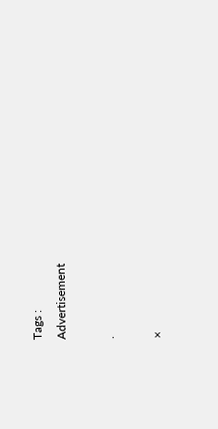Tags :
Advertisement

.

×